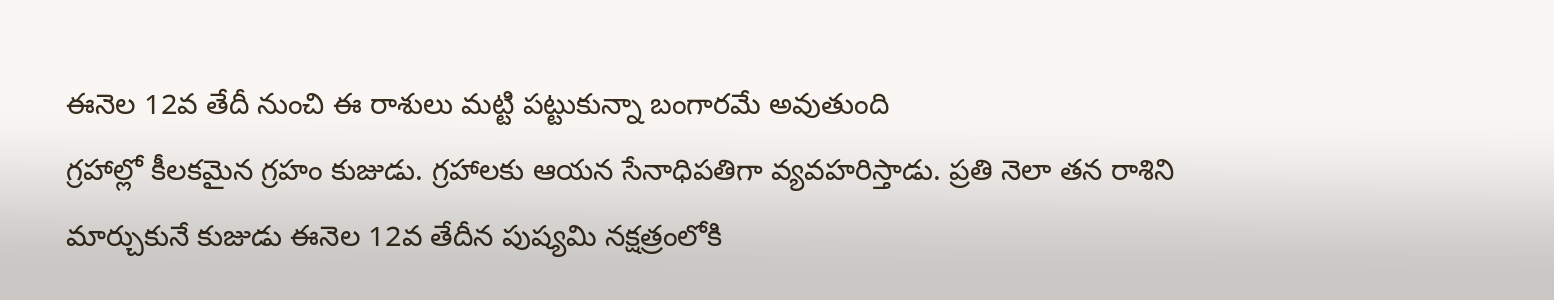ఈనెల 12వ తేదీ నుంచి ఈ రాశులు మట్టి పట్టుకున్నా బంగారమే అవుతుంది
గ్రహాల్లో కీలకమైన గ్రహం కుజుడు. గ్రహాలకు ఆయన సేనాధిపతిగా వ్యవహరిస్తాడు. ప్రతి నెలా తన రాశిని మార్చుకునే కుజుడు ఈనెల 12వ తేదీన పుష్యమి నక్షత్రంలోకి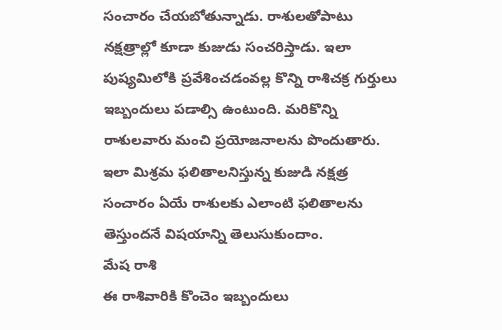సంచారం చేయబోతున్నాడు. రాశులతోపాటు నక్షత్రాల్లో కూడా కుజుడు సంచరిస్తాడు. ఇలా పుష్యమిలోకి ప్రవేశించడంవల్ల కొన్ని రాశిచక్ర గుర్తులు ఇబ్బందులు పడాల్సి ఉంటుంది. మరికొన్ని రాశులవారు మంచి ప్రయోజనాలను పొందుతారు. ఇలా మిశ్రమ ఫలితాలనిస్తున్న కుజుడి నక్షత్ర సంచారం ఏయే రాశులకు ఎలాంటి ఫలితాలను తెస్తుందనే విషయాన్ని తెలుసుకుందాం.
మేష రాశి
ఈ రాశివారికి కొంచెం ఇబ్బందులు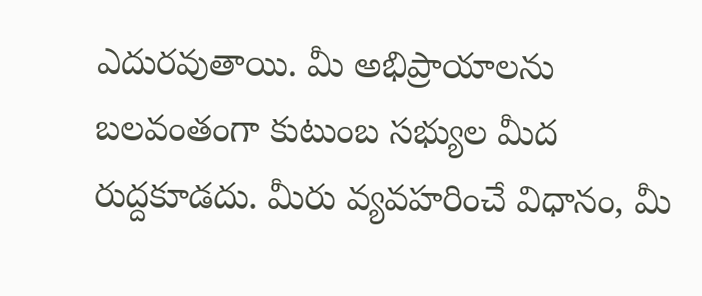ఎదురవుతాయి. మీ అభిప్రాయాలను బలవంతంగా కుటుంబ సభ్యుల మీద రుద్దకూడదు. మీరు వ్యవహరించే విధానం, మీ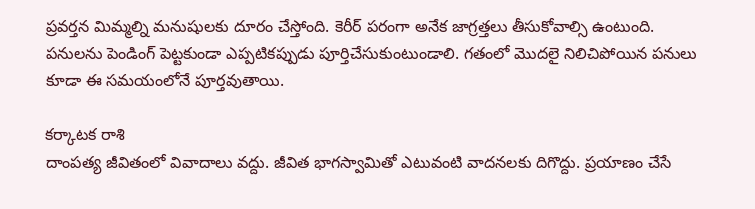ప్రవర్తన మిమ్మల్ని మనుషులకు దూరం చేస్తోంది. కెరీర్ పరంగా అనేక జాగ్రత్తలు తీసుకోవాల్సి ఉంటుంది. పనులను పెండింగ్ పెట్టకుండా ఎప్పటికప్పుడు పూర్తిచేసుకుంటుండాలి. గతంలో మొదలై నిలిచిపోయిన పనులు కూడా ఈ సమయంలోనే పూర్తవుతాయి.

కర్కాటక రాశి
దాంపత్య జీవితంలో వివాదాలు వద్దు. జీవిత భాగస్వామితో ఎటువంటి వాదనలకు దిగొద్దు. ప్రయాణం చేసే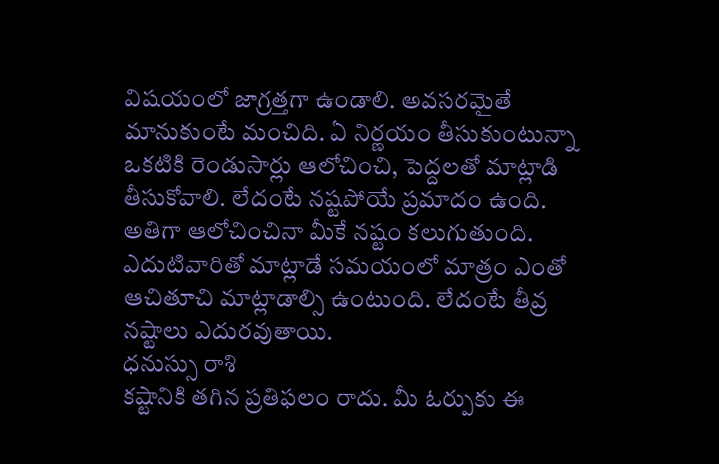విషయంలో జాగ్రత్తగా ఉండాలి. అవసరమైతే మానుకుంటే మంచిది. ఏ నిర్ణయం తీసుకుంటున్నా ఒకటికి రెండుసార్లు ఆలోచించి, పెద్దలతో మాట్లాడి తీసుకోవాలి. లేదంటే నష్టపోయే ప్రమాదం ఉంది. అతిగా ఆలోచించినా మీకే నష్టం కలుగుతుంది. ఎదుటివారితో మాట్లాడే సమయంలో మాత్రం ఎంతో ఆచితూచి మాట్లాడాల్సి ఉంటుంది. లేదంటే తీవ్ర నష్టాలు ఎదురవుతాయి.
ధనుస్సు రాశి
కష్టానికి తగిన ప్రతిఫలం రాదు. మీ ఓర్పుకు ఈ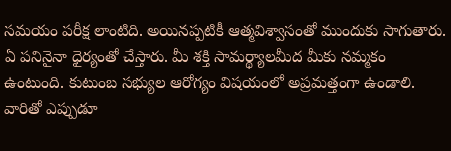సమయం పరీక్ష లాంటిది. అయినప్పటికీ ఆత్మవిశ్వాసంతో ముందుకు సాగుతారు. ఏ పనినైనా ధైర్యంతో చేస్తారు. మీ శక్తి సామర్థ్యాలమీద మీకు నమ్మకం ఉంటుంది. కుటుంబ సభ్యుల ఆరోగ్యం విషయంలో అప్రమత్తంగా ఉండాలి. వారితో ఎప్పుడూ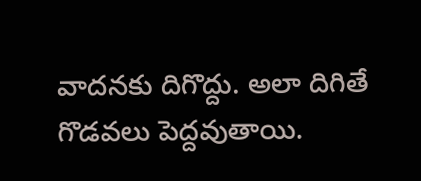వాదనకు దిగొద్దు. అలా దిగితే గొడవలు పెద్దవుతాయి.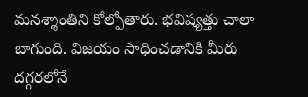మనశ్శాంతిని కోల్పోతారు. భవిష్యత్తు చాలా బాగుంది. విజయం సాధించడానికి మీరు దగ్గరలోనే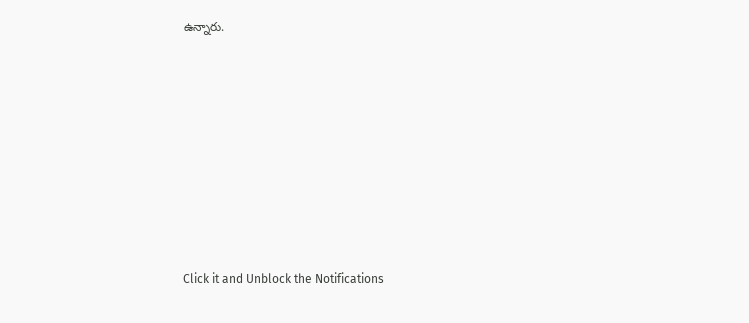ఉన్నారు.












Click it and Unblock the Notifications